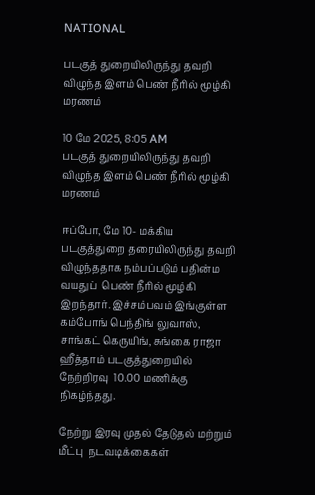NATIONAL

படகுத் துறையிலிருந்து தவறி விழுந்த இளம் பெண் நீரில் மூழ்கி மரணம்

10 மே 2025, 8:05 AM
படகுத் துறையிலிருந்து தவறி விழுந்த இளம் பெண் நீரில் மூழ்கி மரணம்

ஈப்போ, மே 10- மக்கிய படகுத்துறை தரையிலிருந்து தவறி  விழுந்ததாக நம்பப்படும் பதின்ம வயதுப்  பெண் நீரில் மூழ்கி இறந்தார். இச்சம்பவம் இங்குள்ள கம்போங் பெந்திங் லுவாஸ், சாங்கட் கெருயிங், சுங்கை ராஜா ஹீத்தாம் படகுத்துறையில் நேற்றிரவு  10.00 மணிக்கு நிகழ்ந்தது.

நேற்று இரவு முதல் தேடுதல் மற்றும் மீட்பு  நடவடிக்கைகள்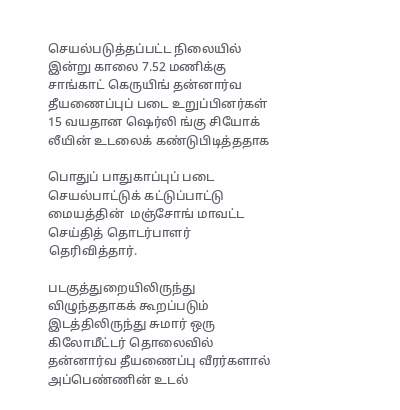செயல்படுத்தப்பட்ட நிலையில்  இன்று காலை 7.52 மணிக்கு சாங்காட் கெருயிங் தன்னார்வ தீயணைப்புப் படை உறுப்பினர்கள்  15 வயதான ஷெர்லி ங்கு சியோக் லீயின் உடலைக் கண்டுபிடித்ததாக

பொதுப் பாதுகாப்புப் படை செயல்பாட்டுக் கட்டுப்பாட்டு மையத்தின்  மஞ்சோங் மாவட்ட செய்தித் தொடர்பாளர் தெரிவித்தார்.

படகுத்துறையிலிருந்து விழுந்ததாகக் கூறப்படும் இடத்திலிருந்து சுமார் ஒரு கிலோமீட்டர் தொலைவில் தன்னார்வ தீயணைப்பு வீரர்களால் அப்பெண்ணின் உடல்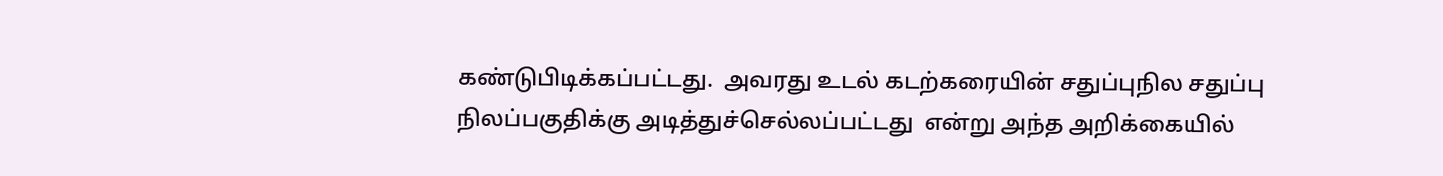கண்டுபிடிக்கப்பட்டது.  அவரது உடல் கடற்கரையின் சதுப்புநில சதுப்பு  நிலப்பகுதிக்கு அடித்துச்செல்லப்பட்டது  என்று அந்த அறிக்கையில்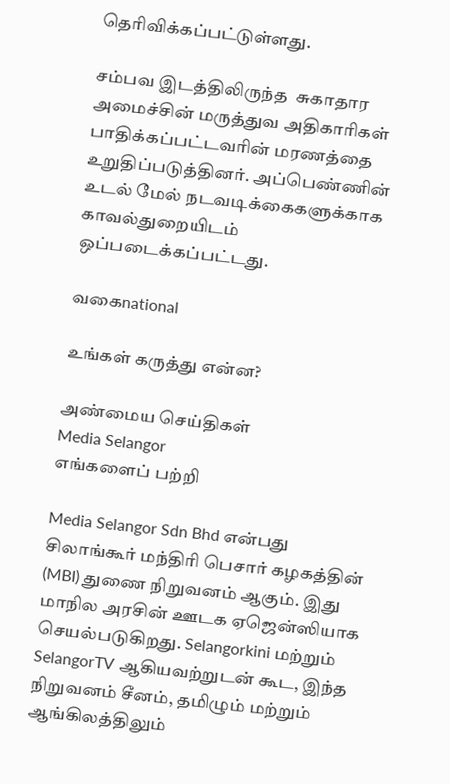தெரிவிக்கப்பட்டுள்ளது.

சம்பவ இடத்திலிருந்த  சுகாதார அமைச்சின் மருத்துவ அதிகாரிகள் பாதிக்கப்பட்டவரின் மரணத்தை உறுதிப்படுத்தினர். அப்பெண்ணின்  உடல் மேல் நடவடிக்கைகளுக்காக காவல்துறையிடம் ஒப்படைக்கப்பட்டது.

வகைnational

உங்கள் கருத்து என்ன?

அண்மைய செய்திகள்
Media Selangor
எங்களைப் பற்றி

Media Selangor Sdn Bhd என்பது சிலாங்கூர் மந்திரி பெசார் கழகத்தின் (MBI) துணை நிறுவனம் ஆகும். இது மாநில அரசின் ஊடக ஏஜென்ஸியாக செயல்படுகிறது. Selangorkini மற்றும் SelangorTV ஆகியவற்றுடன் கூட, இந்த நிறுவனம் சீனம், தமிழும் மற்றும் ஆங்கிலத்திலும்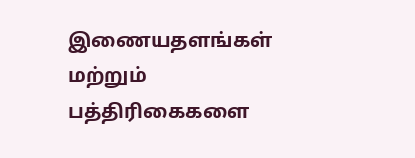இணையதளங்கள் மற்றும் பத்திரிகைகளை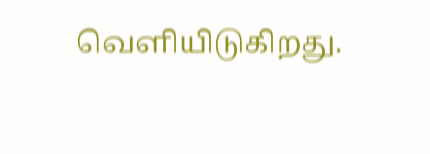வெளியிடுகிறது.